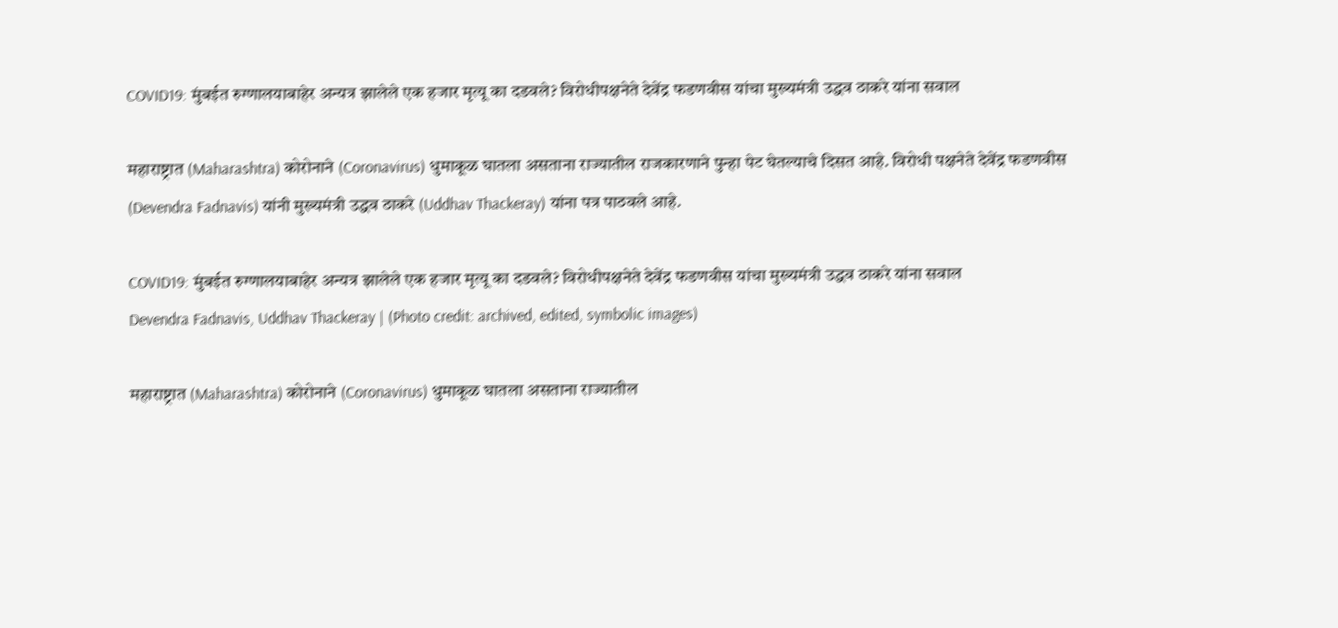COVID19: मुंबईत रुग्णालयाबाहेर अन्यत्र झालेले एक हजार मृत्यू का दडवले? विरोधीपक्षनेते देवेंद्र फडणवीस यांचा मुख्यमंत्री उद्धव ठाकरे यांना सवाल

महाराष्ट्रात (Maharashtra) कोरोनाने (Coronavirus) धुमाकूळ घातला असताना राज्यातील राजकारणाने पुन्हा पेट घेतल्याचे दिसत आहे. विरोधी पक्षनेते देवेंद्र फडणवीस (Devendra Fadnavis) यांनी मुख्यमंत्री उद्धव ठाकरे (Uddhav Thackeray) यांना पत्र पाठवले आहे.

COVID19: मुंबईत रुग्णालयाबाहेर अन्यत्र झालेले एक हजार मृत्यू का दडवले? विरोधीपक्षनेते देवेंद्र फडणवीस यांचा मुख्यमंत्री उद्धव ठाकरे यांना सवाल
Devendra Fadnavis, Uddhav Thackeray | (Photo credit: archived, edited, symbolic images)

महाराष्ट्रात (Maharashtra) कोरोनाने (Coronavirus) धुमाकूळ घातला असताना राज्यातील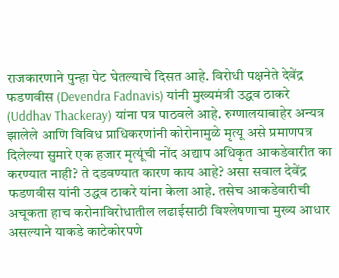राजकारणाने पुन्हा पेट घेतल्याचे दिसत आहे. विरोधी पक्षनेते देवेंद्र फडणवीस (Devendra Fadnavis) यांनी मुख्यमंत्री उद्धव ठाकरे (Uddhav Thackeray) यांना पत्र पाठवले आहे. रुग्णालयाबाहेर अन्यत्र झालेले आणि विविध प्राधिकरणांनी कोरोनामुळे मृत्यू असे प्रमाणपत्र दिलेल्या सुमारे एक हजार मृत्यूंची नोंद अद्याप अधिकृत आकडेवारीत का करण्यात नाही? ते दडवण्यात कारण काय आहे? असा सवाल देवेंद्र फडणवीस यांनी उद्धव ठाकरे यांना केला आहे. तसेच आकडेवारीची अचूकता हाच करोनाविरोधातील लढाईसाठी विश्लेषणाचा मुख्य आधार असल्याने याकडे काटेकोरपणे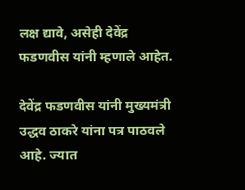लक्ष द्यावे, असेही देवेंद्र फडणवीस यांनी म्हणाले आहेत.

देवेंद्र फडणवीस यांनी मुख्यमंत्री उद्धव ठाकरे यांना पत्र पाठवले आहे. ज्यात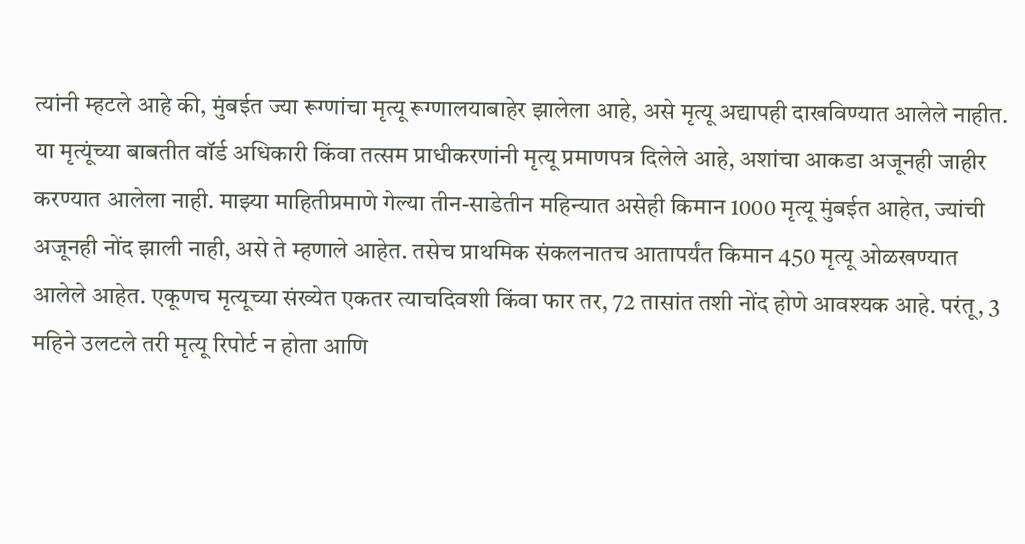त्यांनी म्हटले आहे की, मुंबईत ज्या रूग्णांचा मृत्यू रूग्णालयाबाहेर झालेला आहे, असे मृत्यू अद्यापही दाखविण्यात आलेले नाहीत. या मृत्यूंच्या बाबतीत वॉर्ड अधिकारी किंवा तत्सम प्राधीकरणांनी मृत्यू प्रमाणपत्र दिलेले आहे, अशांचा आकडा अजूनही जाहीर करण्यात आलेला नाही. माझ्या माहितीप्रमाणे गेल्या तीन-साडेतीन महिन्यात असेही किमान 1000 मृत्यू मुंबईत आहेत, ज्यांची अजूनही नोंद झाली नाही, असे ते म्हणाले आहेत. तसेच प्राथमिक संकलनातच आतापर्यंत किमान 450 मृत्यू ओळखण्यात आलेले आहेत. एकूणच मृत्यूच्या संख्येत एकतर त्याचदिवशी किंवा फार तर, 72 तासांत तशी नोंद होणे आवश्यक आहे. परंतू, 3 महिने उलटले तरी मृत्यू रिपोर्ट न होता आणि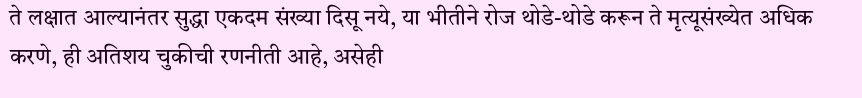ते लक्षात आल्यानंतर सुद्धा एकदम संख्या दिसू नये, या भीतीने रोज थोडे-थोडे करून ते मृत्यूसंख्येत अधिक करणे, ही अतिशय चुकीची रणनीती आहे, असेही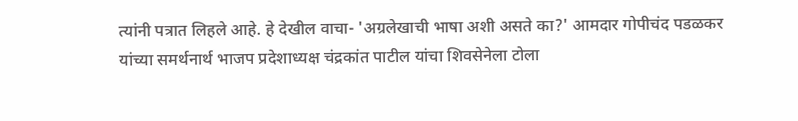त्यांनी पत्रात लिहले आहे. हे देखील वाचा- 'अग्रलेखाची भाषा अशी असते का?' आमदार गोपीचंद पडळकर यांच्या समर्थनार्थ भाजप प्रदेशाध्यक्ष चंद्रकांत पाटील यांचा शिवसेनेला टोला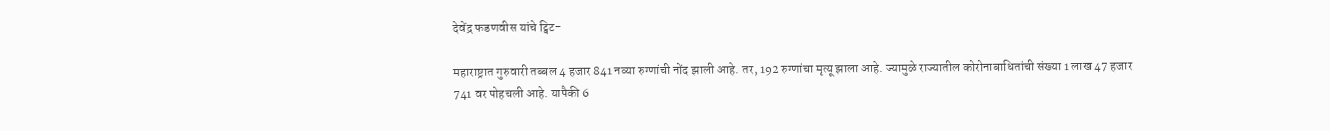देवेंद्र फडणवीस यांचे ट्विट-

महाराष्ट्रात गुरुवारी तब्बल 4 हजार 841 नव्या रुग्णांची नोंद झाली आहे. तर, 192 रुग्णांचा मृत्यू झाला आहे. ज्यामुळे राज्यातील कोरोनाबाधितांची संख्या 1 लाख 47 हजार 741 वर पोहचली आहे. यापैकी 6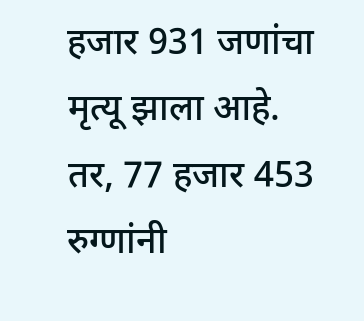हजार 931 जणांचा मृत्यू झाला आहे. तर, 77 हजार 453 रुग्णांनी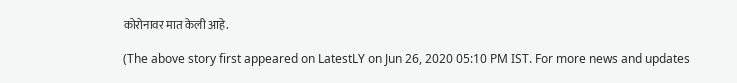कोरोनावर मात केली आहे.

(The above story first appeared on LatestLY on Jun 26, 2020 05:10 PM IST. For more news and updates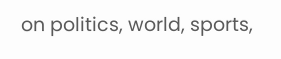on politics, world, sports,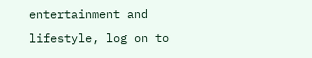entertainment and lifestyle, log on to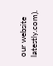our website latestly.com).